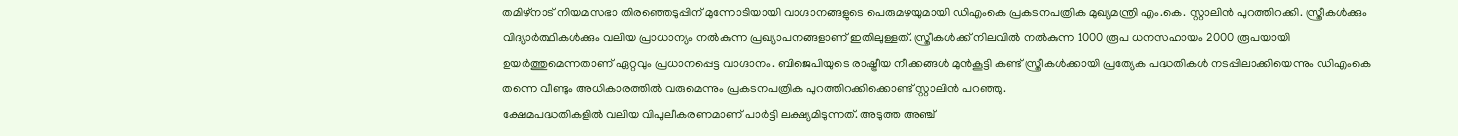തമിഴ്നാട് നിയമസഭാ തിരഞ്ഞെടുപ്പിന് മുന്നോടിയായി വാഗ്ദാനങ്ങളുടെ പെരുമഴയുമായി ഡിഎംകെ പ്രകടനപത്രിക മുഖ്യമന്ത്രി എം.കെ. സ്റ്റാലിൻ പുറത്തിറക്കി. സ്ത്രീകൾക്കും വിദ്യാർത്ഥികൾക്കും വലിയ പ്രാധാന്യം നൽകുന്ന പ്രഖ്യാപനങ്ങളാണ് ഇതിലുള്ളത്. സ്ത്രീകൾക്ക് നിലവിൽ നൽകുന്ന 1000 രൂപ ധനസഹായം 2000 രൂപയായി ഉയർത്തുമെന്നതാണ് ഏറ്റവും പ്രധാനപ്പെട്ട വാഗ്ദാനം. ബിജെപിയുടെ രാഷ്ട്രീയ നീക്കങ്ങൾ മുൻകൂട്ടി കണ്ട് സ്ത്രീകൾക്കായി പ്രത്യേക പദ്ധതികൾ നടപ്പിലാക്കിയെന്നും ഡിഎംകെ തന്നെ വീണ്ടും അധികാരത്തിൽ വരുമെന്നും പ്രകടനപത്രിക പുറത്തിറക്കിക്കൊണ്ട് സ്റ്റാലിൻ പറഞ്ഞു.
ക്ഷേമപദ്ധതികളിൽ വലിയ വിപുലീകരണമാണ് പാർട്ടി ലക്ഷ്യമിടുന്നത്. അടുത്ത അഞ്ച്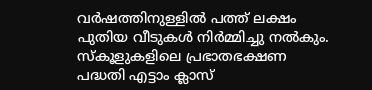വർഷത്തിനുള്ളിൽ പത്ത് ലക്ഷം പുതിയ വീടുകൾ നിർമ്മിച്ചു നൽകും. സ്കൂളുകളിലെ പ്രഭാതഭക്ഷണ പദ്ധതി എട്ടാം ക്ലാസ്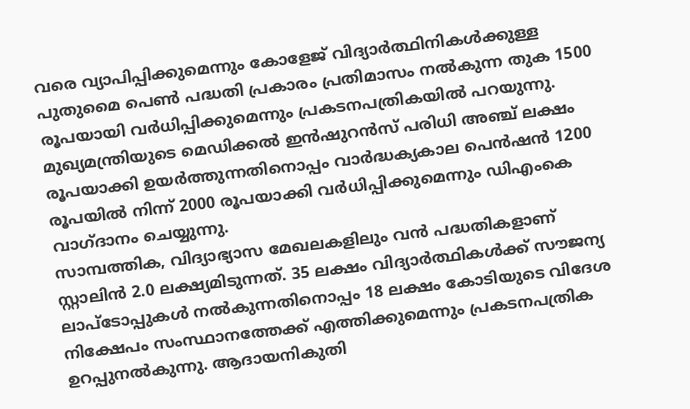വരെ വ്യാപിപ്പിക്കുമെന്നും കോളേജ് വിദ്യാർത്ഥിനികൾക്കുള്ള പുതുമൈ പെൺ പദ്ധതി പ്രകാരം പ്രതിമാസം നൽകുന്ന തുക 1500 രൂപയായി വർധിപ്പിക്കുമെന്നും പ്രകടനപത്രികയിൽ പറയുന്നു. മുഖ്യമന്ത്രിയുടെ മെഡിക്കൽ ഇൻഷുറൻസ് പരിധി അഞ്ച് ലക്ഷം രൂപയാക്കി ഉയർത്തുന്നതിനൊപ്പം വാർദ്ധക്യകാല പെൻഷൻ 1200 രൂപയിൽ നിന്ന് 2000 രൂപയാക്കി വർധിപ്പിക്കുമെന്നും ഡിഎംകെ വാഗ്ദാനം ചെയ്യുന്നു.
സാമ്പത്തിക, വിദ്യാഭ്യാസ മേഖലകളിലും വൻ പദ്ധതികളാണ് സ്റ്റാലിൻ 2.0 ലക്ഷ്യമിടുന്നത്. 35 ലക്ഷം വിദ്യാർത്ഥികൾക്ക് സൗജന്യ ലാപ്ടോപ്പുകൾ നൽകുന്നതിനൊപ്പം 18 ലക്ഷം കോടിയുടെ വിദേശ നിക്ഷേപം സംസ്ഥാനത്തേക്ക് എത്തിക്കുമെന്നും പ്രകടനപത്രിക ഉറപ്പുനൽകുന്നു. ആദായനികുതി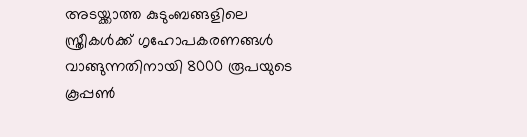അടയ്ക്കാത്ത കുടുംബങ്ങളിലെ സ്ത്രീകൾക്ക് ഗൃഹോപകരണങ്ങൾ വാങ്ങുന്നതിനായി 8000 രൂപയുടെ കൂപ്പൺ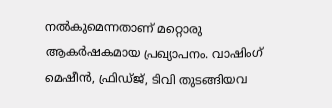നൽകുമെന്നതാണ് മറ്റൊരു ആകർഷകമായ പ്രഖ്യാപനം. വാഷിംഗ് മെഷീൻ, ഫ്രിഡ്ജ്, ടിവി തുടങ്ങിയവ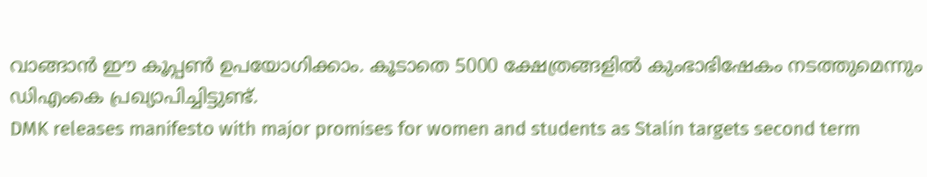വാങ്ങാൻ ഈ കൂപ്പൺ ഉപയോഗിക്കാം. കൂടാതെ 5000 ക്ഷേത്രങ്ങളിൽ കുംഭാഭിഷേകം നടത്തുമെന്നും ഡിഎംകെ പ്രഖ്യാപിച്ചിട്ടുണ്ട്.
DMK releases manifesto with major promises for women and students as Stalin targets second term